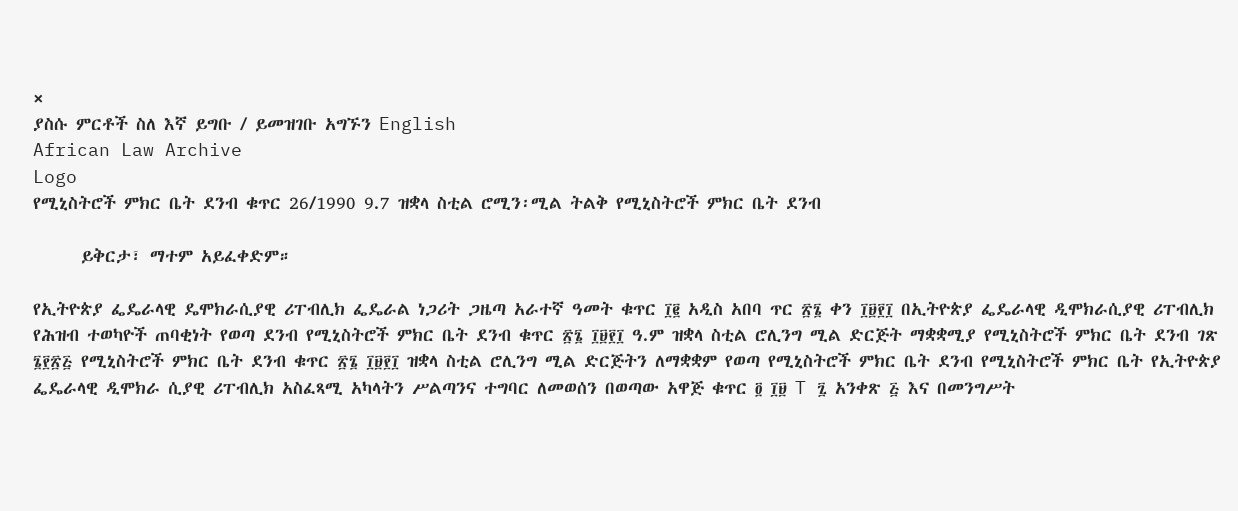×
ያስሱ ምርቶች ስለ እኛ ይግቡ / ይመዝገቡ አግኙን English
African Law Archive
Logo
የሚኒስትሮች ምክር ቤት ደንብ ቁጥር 26/1990 9.7 ዝቋላ ስቲል ሮሚን፡ሚል ትልቅ የሚኒስትሮች ምክር ቤት ደንብ

      ይቅርታ፣ ማተም አይፈቀድም።

የኢትዮጵያ ፌዴራላዊ ዴሞክራሲያዊ ሪፐብሊክ ፌዴራል ነጋሪት ጋዜጣ አራተኛ ዓመት ቁጥር ፲፪ አዲስ አበባ ጥር ፳፮ ቀን ፲፱፻፲ በኢትዮጵያ ፌዴራላዊ ዲሞክራሲያዊ ሪፐብሊክ የሕዝብ ተወካዮች ጠባቂነት የወጣ ደንብ የሚኒስትሮች ምክር ቤት ደንብ ቁጥር ፳፮ ፲፱፻፲ ዓ.ም ዝቋላ ስቲል ሮሊንግ ሚል ድርጅት ማቋቋሚያ የሚኒስትሮች ምክር ቤት ደንብ ገጽ ፮፻፳፭ የሚኒስትሮች ምክር ቤት ደንብ ቁጥር ፳፮ ፲፱፻፲ ዝቋላ ስቲል ሮሊንግ ሚል ድርጅትን ለማቋቋም የወጣ የሚኒስትሮች ምክር ቤት ደንብ የሚኒስትሮች ምክር ቤት የኢትዮጵያ ፌዴራላዊ ዲሞክራ ሲያዊ ሪፐብሊክ አስፈጻሚ አካላትን ሥልጣንና ተግባር ለመወሰን በወጣው አዋጅ ቁጥር ፬ ፲፱ T ፯ አንቀጽ ፭ እና በመንግሥት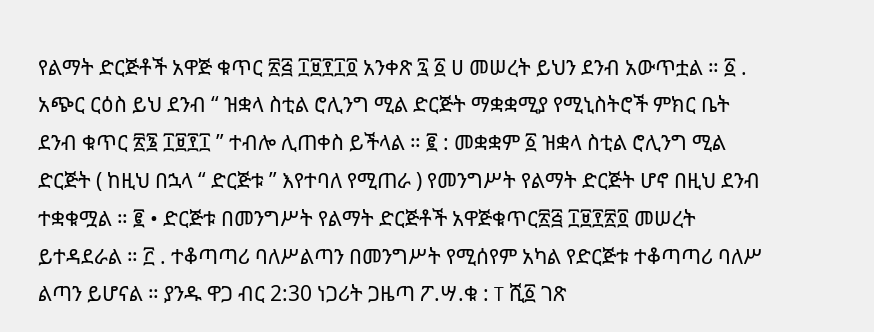የልማት ድርጅቶች አዋጅ ቁጥር ፳፭ ፲፱፻፲፬ አንቀጽ ፯ ፩ ሀ መሠረት ይህን ደንብ አውጥቷል ። ፩ . አጭር ርዕስ ይህ ደንብ “ ዝቋላ ስቲል ሮሊንግ ሚል ድርጅት ማቋቋሚያ የሚኒስትሮች ምክር ቤት ደንብ ቁጥር ፳፮ ፲፱፻፲ ” ተብሎ ሊጠቀስ ይችላል ። ፪ : መቋቋም ፩ ዝቋላ ስቲል ሮሊንግ ሚል ድርጅት ( ከዚህ በኋላ “ ድርጅቱ ” እየተባለ የሚጠራ ) የመንግሥት የልማት ድርጅት ሆኖ በዚህ ደንብ ተቋቁሟል ። ፪ • ድርጅቱ በመንግሥት የልማት ድርጅቶች አዋጅቁጥር፳፭ ፲፱፻፳፬ መሠረት ይተዳደራል ። ፫ . ተቆጣጣሪ ባለሥልጣን በመንግሥት የሚሰየም አካል የድርጅቱ ተቆጣጣሪ ባለሥ ልጣን ይሆናል ። ያንዱ ዋጋ ብር 2:30 ነጋሪት ጋዜጣ ፖ.ሣ.ቁ : T ሺ፩ ገጽ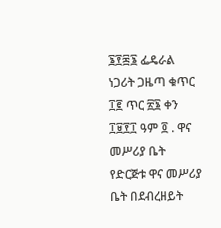፮፻፷፮ ፌዴራል ነጋሪት ጋዜጣ ቁጥር ፲፪ ጥር ፳፮ ቀን ፲፱፻፲ ዓም ፬ . ዋና መሥሪያ ቤት የድርጅቱ ዋና መሥሪያ ቤት በደብረዘይት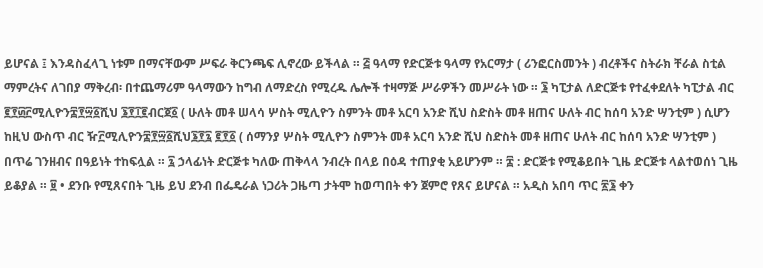ይሆናል ፤ እንዳስፈላጊ ነቱም በማናቸውም ሥፍራ ቅርንጫፍ ሊኖረው ይችላል ። ፭ ዓላማ የድርጅቱ ዓላማ የአርማታ ( ሪንፎርስመንት ) ብረቶችና ስትራክ ቸራል ስቲል ማምረትና ለገበያ ማቅረብ፡ በተጨማሪም ዓላማውን ከግብ ለማድረስ የሚረዱ ሌሎች ተዛማጅ ሥራዎችን መሥራት ነው ። ፮ ካፒታል ለድርጅቱ የተፈቀደለት ካፒታል ብር ፪፻፴፫ሚሊዮን፰፻፵፩ሺህ ፮፻፲፪ብርጀ፩ ( ሁለት መቶ ሠላሳ ሦስት ሚሊዮን ስምንት መቶ አርባ አንድ ሺህ ስድስት መቶ ዘጠና ሁለት ብር ከሰባ አንድ ሣንቲም ) ሲሆን ከዚህ ውስጥ ብር ዥ፫ሚሊዮን፰፻፵፩ሺህ፮፻፯ ፪፻፩ ( ሰማንያ ሦስት ሚሊዮን ስምንት መቶ አርባ አንድ ሺህ ስድስት መቶ ዘጠና ሁለት ብር ከሰባ አንድ ሣንቲም ) በጥሬ ገንዘብና በዓይነት ተከፍሏል ። ፯ ኃላፊነት ድርጅቱ ካለው ጠቅላላ ንብረት በላይ በዕዳ ተጠያቂ አይሆንም ። ፰ : ድርጅቱ የሚቆይበት ጊዜ ድርጅቱ ላልተወሰነ ጊዜ ይቆያል ። ፱ • ደንቡ የሚጸናበት ጊዜ ይህ ደንብ በፌዴራል ነጋሪት ጋዜጣ ታትሞ ከወጣበት ቀን ጀምሮ የጸና ይሆናል ። አዲስ አበባ ጥር ፳፮ ቀን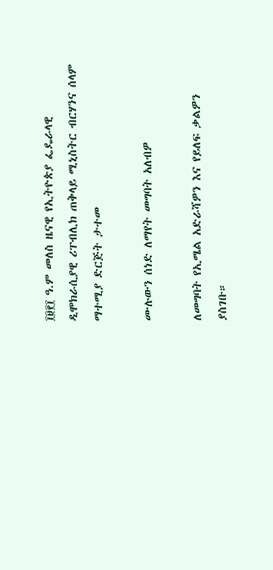፲፱፻፲ ዓ.ም መለስ ዜናዊ የኢትዮጵያ ፌዴራላዊ ዲሞክራሲያዊ ሪፐብሊክ ጠቅላይ ሚኒስትር ብርሃንና ሰላም ማተሚያ ድርጅት ታተመ

ሙሉውን ሰነድ ለማየት መግባት አለብዎ

ለመግባት የኢሜል አድራሻዎን እና የይለፍ ቃልዎን ያስገቡ።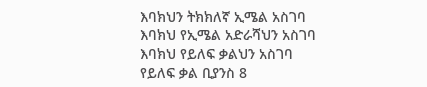እባክህን ትክክለኛ ኢሜል አስገባ
እባክህ የኢሜል አድራሻህን አስገባ
እባክህ የይለፍ ቃልህን አስገባ
የይለፍ ቃል ቢያንስ 8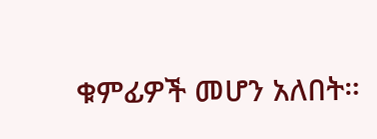ቁምፊዎች መሆን አለበት።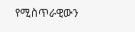የሚስጥራዊውን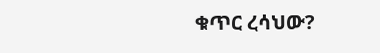ቁጥር ረሳህው?